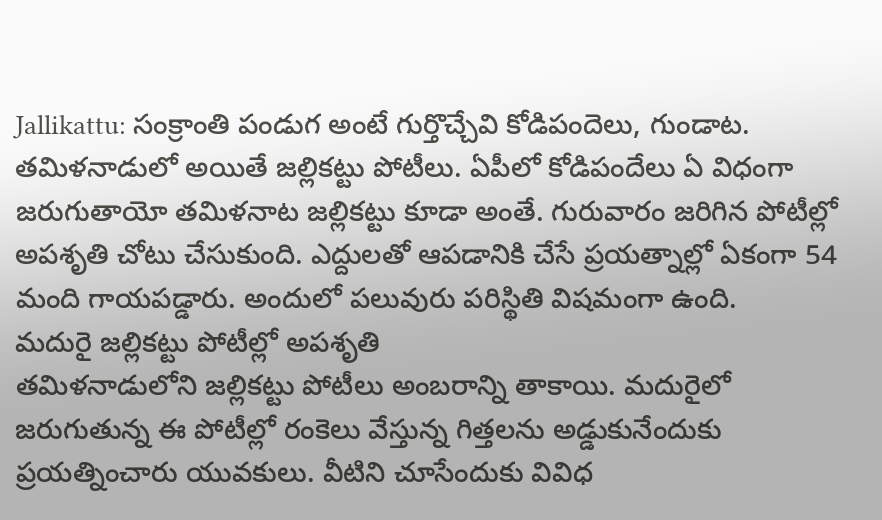Jallikattu: సంక్రాంతి పండుగ అంటే గుర్తొచ్చేవి కోడిపందెలు, గుండాట. తమిళనాడులో అయితే జల్లికట్టు పోటీలు. ఏపీలో కోడిపందేలు ఏ విధంగా జరుగుతాయో తమిళనాట జల్లికట్టు కూడా అంతే. గురువారం జరిగిన పోటీల్లో అపశృతి చోటు చేసుకుంది. ఎద్దులతో ఆపడానికి చేసే ప్రయత్నాల్లో ఏకంగా 54 మంది గాయపడ్డారు. అందులో పలువురు పరిస్థితి విషమంగా ఉంది.
మదురై జల్లికట్టు పోటీల్లో అపశృతి
తమిళనాడులోని జల్లికట్టు పోటీలు అంబరాన్ని తాకాయి. మదురైలో జరుగుతున్న ఈ పోటీల్లో రంకెలు వేస్తున్న గిత్తలను అడ్డుకునేందుకు ప్రయత్నించారు యువకులు. వీటిని చూసేందుకు వివిధ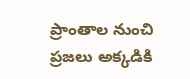ప్రాంతాల నుంచి ప్రజలు అక్కడికి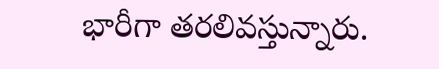భారీగా తరలివస్తున్నారు.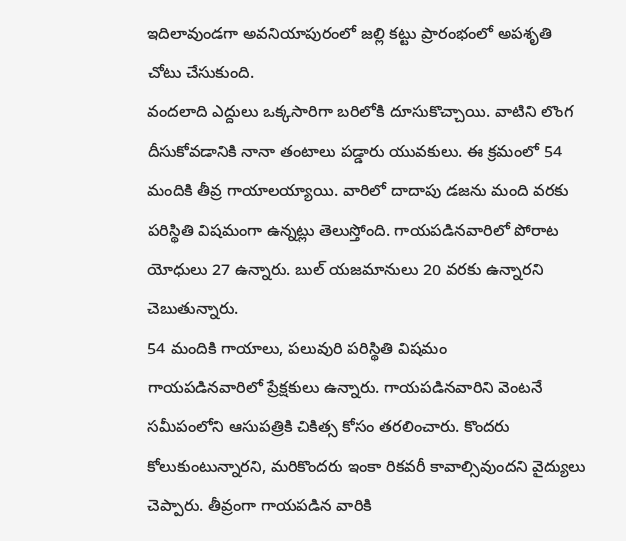ఇదిలావుండగా అవనియాపురంలో జల్లి కట్టు ప్రారంభంలో అపశృతి చోటు చేసుకుంది.
వందలాది ఎద్దులు ఒక్కసారిగా బరిలోకి దూసుకొచ్చాయి. వాటిని లొంగ దీసుకోవడానికి నానా తంటాలు పడ్డారు యువకులు. ఈ క్రమంలో 54 మందికి తీవ్ర గాయాలయ్యాయి. వారిలో దాదాపు డజను మంది వరకు పరిస్థితి విషమంగా ఉన్నట్లు తెలుస్తోంది. గాయపడినవారిలో పోరాట యోధులు 27 ఉన్నారు. బుల్ యజమానులు 20 వరకు ఉన్నారని చెబుతున్నారు.
54 మందికి గాయాలు, పలువురి పరిస్థితి విషమం
గాయపడినవారిలో ప్రేక్షకులు ఉన్నారు. గాయపడినవారిని వెంటనే సమీపంలోని ఆసుపత్రికి చికిత్స కోసం తరలించారు. కొందరు కోలుకుంటున్నారని, మరికొందరు ఇంకా రికవరీ కావాల్సివుందని వైద్యులు చెప్పారు. తీవ్రంగా గాయపడిన వారికి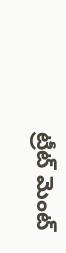ట్రీట్ మెంట్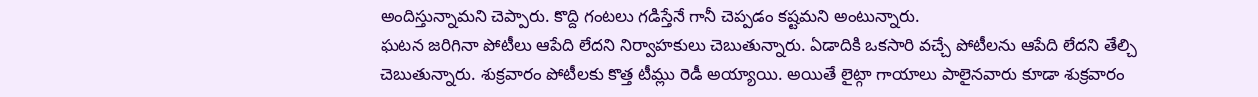అందిస్తున్నామని చెప్పారు. కొద్ది గంటలు గడిస్తేనే గానీ చెప్పడం కష్టమని అంటున్నారు.
ఘటన జరిగినా పోటీలు ఆపేది లేదని నిర్వాహకులు చెబుతున్నారు. ఏడాదికి ఒకసారి వచ్చే పోటీలను ఆపేది లేదని తేల్చి చెబుతున్నారు. శుక్రవారం పోటీలకు కొత్త టీమ్లు రెడీ అయ్యాయి. అయితే లైట్గా గాయాలు పాలైనవారు కూడా శుక్రవారం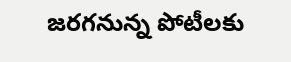జరగనున్న పోటీలకు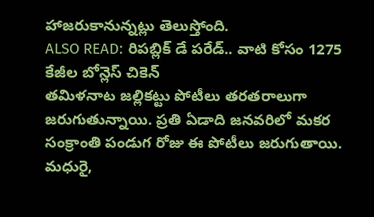హాజరుకానున్నట్లు తెలుస్తోంది.
ALSO READ: రిపబ్లిక్ డే పరేడ్.. వాటి కోసం 1275 కేజీల బోన్లెస్ చికెన్
తమిళనాట జల్లికట్టు పోటీలు తరతరాలుగా జరుగుతున్నాయి. ప్రతి ఏడాది జనవరిలో మకర సంక్రాంతి పండుగ రోజు ఈ పోటీలు జరుగుతాయి. మధురై,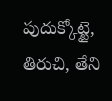పుదుక్కోట్టై, తిరుచి, తేని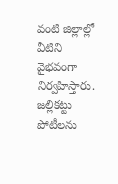వంటి జిల్లాల్లో వీటిని వైభవంగా నిర్వహిస్తారు. జల్లికట్టు పోటీలను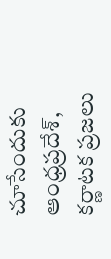చూసేందుకు ఆంధ్రప్రదేశ్, కర్ణాటక ప్రజలు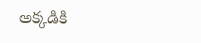అక్కడికి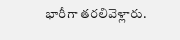భారీగా తరలివెళ్లారు.